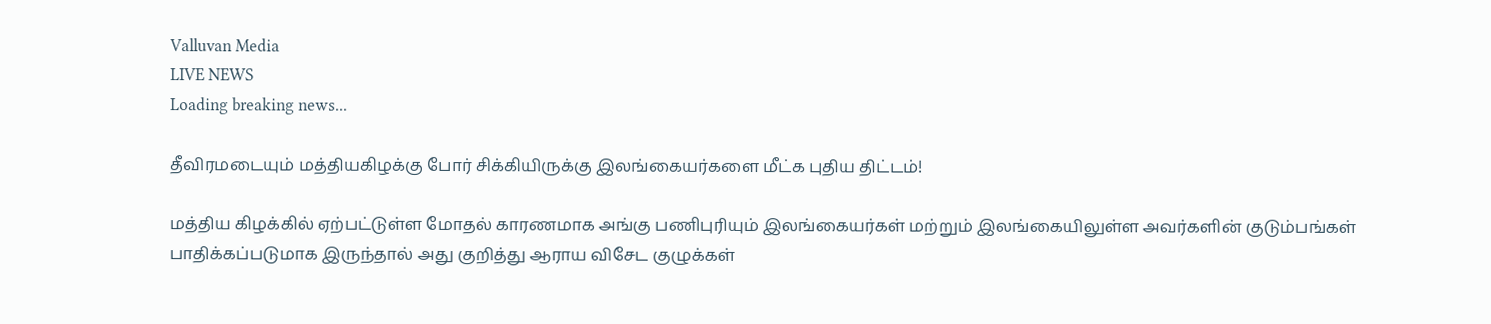Valluvan Media
LIVE NEWS
Loading breaking news...

தீவிரமடையும் மத்தியகிழக்கு போர் சிக்கியிருக்கு இலங்கையர்களை மீட்க புதிய திட்டம்!

மத்திய கிழக்கில் ஏற்பட்டுள்ள மோதல் காரணமாக அங்கு பணிபுரியும் இலங்கையர்கள் மற்றும் இலங்கையிலுள்ள அவர்களின் குடும்பங்கள் பாதிக்கப்படுமாக இருந்தால் அது குறித்து ஆராய விசேட குழுக்கள்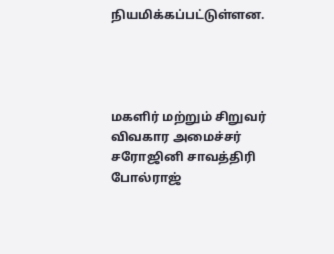நியமிக்கப்பட்டுள்ளன.




மகளிர் மற்றும் சிறுவர் விவகார அமைச்சர் சரோஜினி சாவத்திரி போல்ராஜ்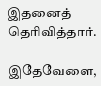இதனைத் தெரிவித்தார்.

இதேவேளை,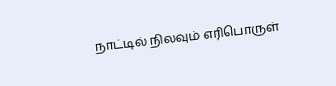நாட்டில் நிலவும் எரிபொருள்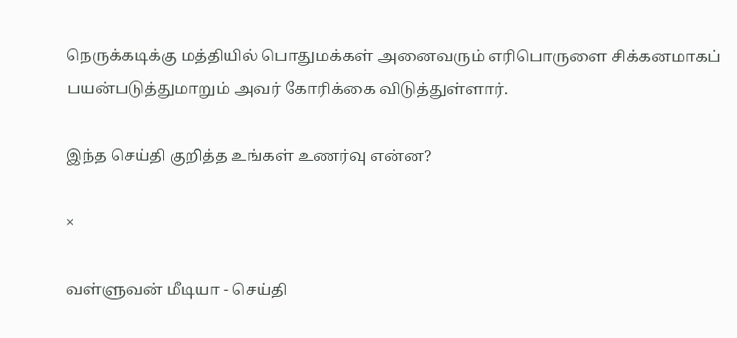நெருக்கடிக்கு மத்தியில் பொதுமக்கள் அனைவரும் எரிபொருளை சிக்கனமாகப் பயன்படுத்துமாறும் அவர் கோரிக்கை விடுத்துள்ளார்.

இந்த செய்தி குறித்த உங்கள் உணர்வு என்ன?

×

வள்ளுவன் மீடியா - செய்தி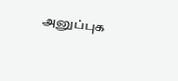அனுப்புக